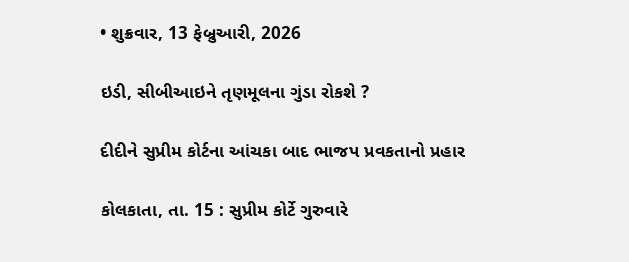• શુક્રવાર, 13 ફેબ્રુઆરી, 2026

ઇડી, સીબીઆઇને તૃણમૂલના ગુંડા રોકશે ?

દીદીને સુપ્રીમ કોર્ટના આંચકા બાદ ભાજપ પ્રવકતાનો પ્રહાર

કોલકાતા, તા. 15 : સુપ્રીમ કોર્ટે ગુરુવારે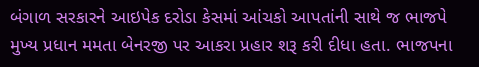બંગાળ સરકારને આઇપેક દરોડા કેસમાં આંચકો આપતાંની સાથે જ ભાજપે મુખ્ય પ્રધાન મમતા બેનરજી પર આકરા પ્રહાર શરૂ કરી દીધા હતા. ભાજપના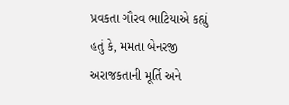પ્રવકતા ગૌરવ ભાટિયાએ કહ્યું હતું કે, મમતા બેનરજી અરાજકતાની મૂર્તિ અને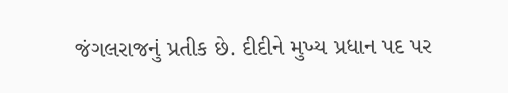જંગલરાજનું પ્રતીક છે. દીદીને મુખ્ય પ્રધાન પદ પર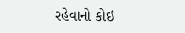રહેવાનો કોઇ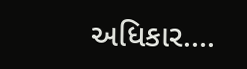અધિકાર….